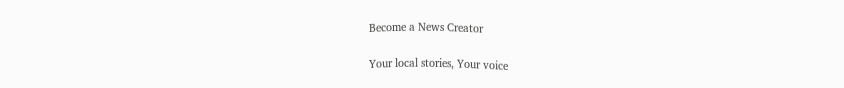Become a News Creator

Your local stories, Your voice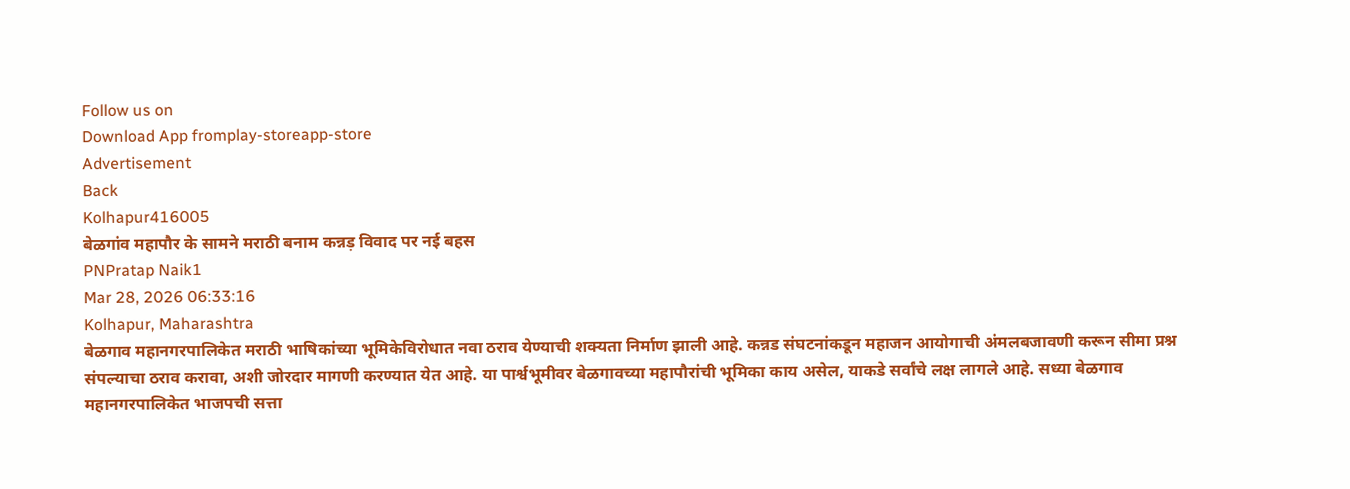Follow us on
Download App fromplay-storeapp-store
Advertisement
Back
Kolhapur416005
बेळगांव महापौर के सामने मराठी बनाम कन्नड़ विवाद पर नई बहस
PNPratap Naik1
Mar 28, 2026 06:33:16
Kolhapur, Maharashtra
बेळगाव महानगरपालिकेत मराठी भाषिकांच्या भूमिकेविरोधात नवा ठराव येण्याची शक्यता निर्माण झाली आहे. कन्नड संघटनांकडून महाजन आयोगाची अंमलबजावणी करून सीमा प्रश्न संपल्याचा ठराव करावा, अशी जोरदार मागणी करण्यात येत आहे. या पार्श्वभूमीवर बेळगावच्या महापौरांची भूमिका काय असेल, याकडे सर्वांचे लक्ष लागले आहे. सध्या बेळगाव महानगरपालिकेत भाजपची सत्ता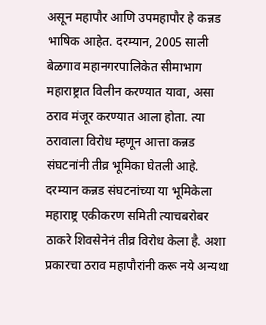असून महापौर आणि उपमहापौर हे कन्नड भाषिक आहेत. दरम्यान, 2005 साली बेळगाव महानगरपालिकेत सीमाभाग महाराष्ट्रात विलीन करण्यात यावा, असा ठराव मंजूर करण्यात आला होता. त्या ठरावाला विरोध म्हणून आत्ता कन्नड संघटनांनी तीव्र भूमिका घेतली आहे. दरम्यान कन्नड संघटनांच्या या भूमिकेला महाराष्ट्र एकीकरण समिती त्याचबरोबर ठाकरे शिवसेनेनं तीव्र विरोध केला है. अशा प्रकारचा ठराव महापौरांनी करू नये अन्यथा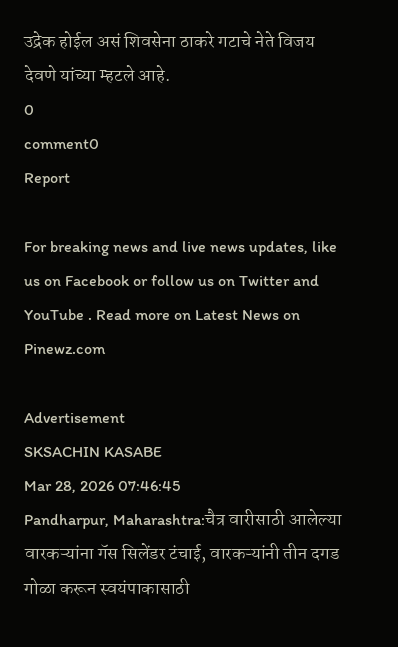उद्रेक होईल असं शिवसेना ठाकरे गटाचे नेते विजय देवणे यांच्या म्हटले आहे.
0
comment0
Report

For breaking news and live news updates, like us on Facebook or follow us on Twitter and YouTube . Read more on Latest News on Pinewz.com

Advertisement
SKSACHIN KASABE
Mar 28, 2026 07:46:45
Pandharpur, Maharashtra:चैत्र वारीसाठी आलेल्या वारकऱ्यांना गॅस सिलेंडर टंचाई, वारकऱ्यांनी तीन दगड गोळा करून स्वयंपाकासाठी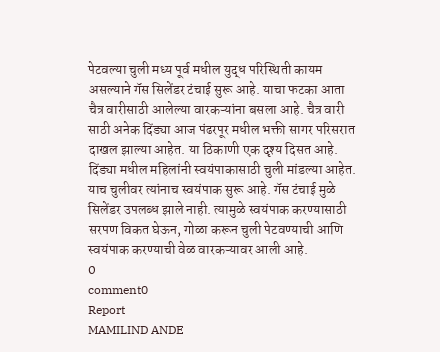पेटवल्या चुली मध्य पूर्व मधील युद्ध परिस्थिती कायम असल्याने गॅस सिलेंडर टंचाई सुरू आहे. याचा फटका आता चैत्र वारीसाठी आलेल्या वारकऱ्यांना बसला आहे. चैत्र वारी साठी अनेक दिंड्या आज पंढरपूर मधील भक्ती सागर परिसरात दाखल झाल्या आहेत. या ठिकाणी एक दृश्य दिसत आहे. दिंड्या मधील महिलांनी स्वयंपाकासाठी चुली मांडल्या आहेत. याच चुलीवर त्यांनाच स्वयंपाक सुरू आहे. गॅस टंचाई मुळे सिलेंडर उपलब्ध झाले नाही. त्यामुळे स्वयंपाक करण्यासाठी सरपण विकत घेऊन, गोळा करून चुली पेटवण्याची आणि स्वयंपाक करण्याची वेळ वारकऱ्यावर आली आहे.
0
comment0
Report
MAMILIND ANDE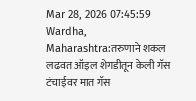Mar 28, 2026 07:45:59
Wardha, Maharashtra:तरुणाने शकल लढवत ऑइल शेगडीतून केली गॅस टंचाईवर मात गॅस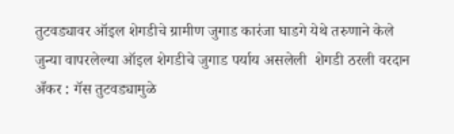तुटवड्यावर ऑइल शेगडीचे ग्रामीण जुगाड कारंजा घाडगे येथे तरुणाने केले जुन्या वापरलेल्या ऑइल शेगडीचे जुगाड पर्याय असलेली  शेगडी ठरली वरदान अँकर : गॅस तुटवड्यामुळे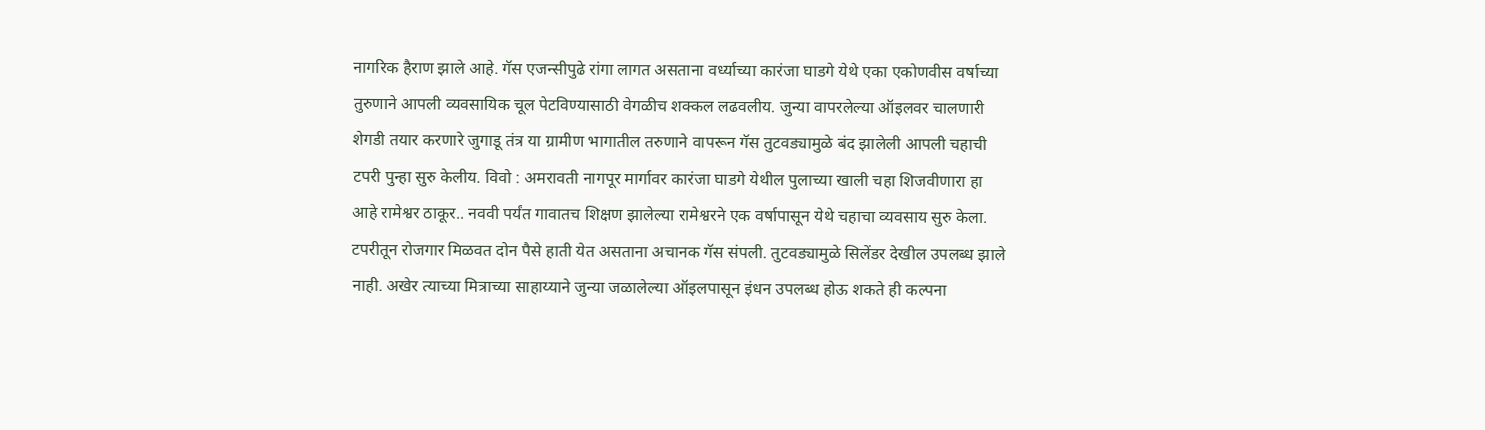नागरिक हैराण झाले आहे. गॅस एजन्सीपुढे रांगा लागत असताना वर्ध्याच्या कारंजा घाडगे येथे एका एकोणवीस वर्षाच्या तुरुणाने आपली व्यवसायिक चूल पेटविण्यासाठी वेगळीच शक्कल लढवलीय. जुन्या वापरलेल्या ऑइलवर चालणारी शेगडी तयार करणारे जुगाडू तंत्र या ग्रामीण भागातील तरुणाने वापरून गॅस तुटवड्यामुळे बंद झालेली आपली चहाची टपरी पुन्हा सुरु केलीय. विवो : अमरावती नागपूर मार्गावर कारंजा घाडगे येथील पुलाच्या खाली चहा शिजवीणारा हा आहे रामेश्वर ठाकूर.. नववी पर्यंत गावातच शिक्षण झालेल्या रामेश्वरने एक वर्षापासून येथे चहाचा व्यवसाय सुरु केला. टपरीतून रोजगार मिळवत दोन पैसे हाती येत असताना अचानक गॅस संपली. तुटवड्यामुळे सिलेंडर देखील उपलब्ध झाले नाही. अखेर त्याच्या मित्राच्या साहाय्याने जुन्या जळालेल्या ऑइलपासून इंधन उपलब्ध होऊ शकते ही कल्पना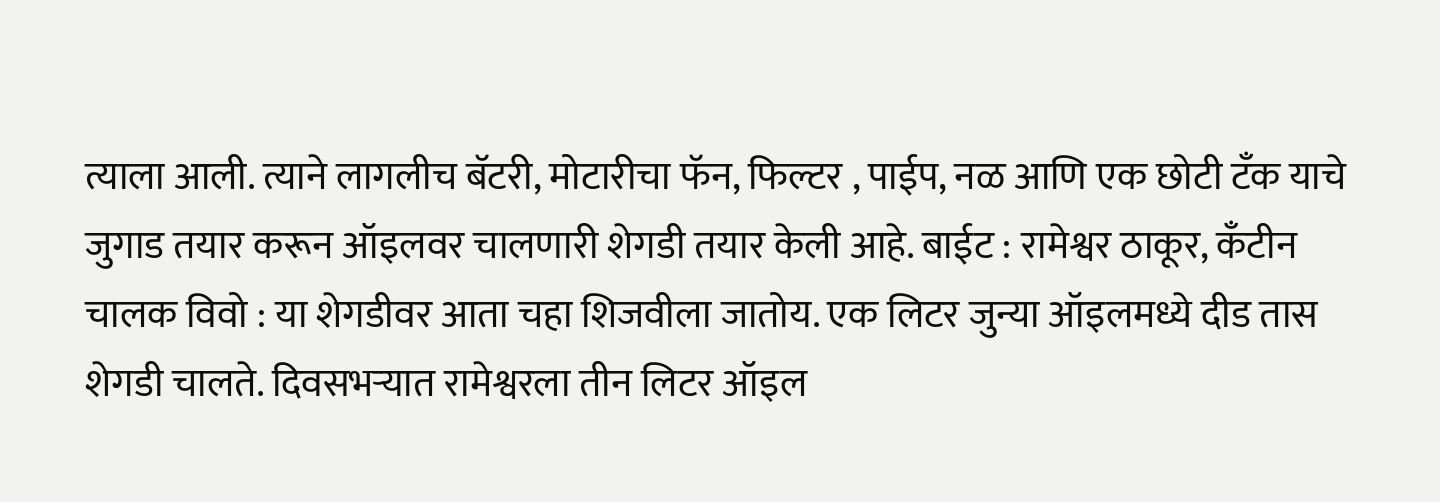त्याला आली. त्याने लागलीच बॅटरी, मोटारीचा फॅन, फिल्टर , पाईप, नळ आणि एक छोटी टॅंक याचे जुगाड तयार करून ऑइलवर चालणारी शेगडी तयार केली आहे. बाईट : रामेश्वर ठाकूर, कँटीन चालक विवो : या शेगडीवर आता चहा शिजवीला जातोय. एक लिटर जुन्या ऑइलमध्ये दीड तास शेगडी चालते. दिवसभऱ्यात रामेश्वरला तीन लिटर ऑइल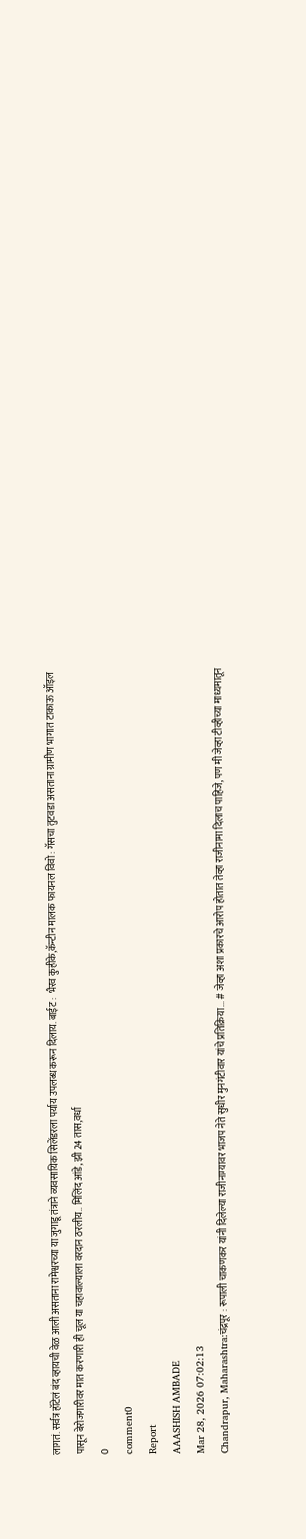लागतं. सर्वत्र हॉटेलं बंद व्हायची वेळ आली असताना रामेश्वरच्या या जुगाडू तंत्राने व्यवसायिक सिलेंडरला पर्याय उपलब्ध करून दिलाय. बाईट :  भैरव कुहीके,कॅन्टीन मालक फायनल विवो : गॅसचा तुटवडा असताना ग्रामीण भागात टाकाऊ ऑइल पासून बेरोजगारीवर मात करणारी ही चूल या चहावाल्याला वरदान ठरलीय.. मिलिंद आंडे, झी 24 तास,वर्धा
0
comment0
Report
AAASHISH AMBADE
Mar 28, 2026 07:02:13
Chandrapur, Maharashtra:चंद्रपूर : रूपाली चाकणकर यांनी दिलेल्या राजीनाम्यावर भाजप नेते सुधीर मुनगंटीवार यांचे प्रतिक्रिया... # जेव्हा अशा प्रकारचे आरोप होतात तेव्हा राजीनामा दिलाच पाहिजे, पण मी जेव्हा टीव्हीच्या माध्यमातून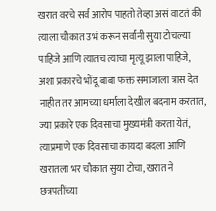खरात वरचे सर्व आरोप पाहतो तेव्हा असं वाटतं की त्याला चौकात उभं करून सर्वांनी सुया टोचल्या पाहिजे आणि त्यातच त्याचा मृत्यू झाला पाहिजे, अशा प्रकारचे भोंदू बाबा फक्त समाजाला त्रास देत नाहीत तर आमच्या धर्माला देखील बदनाम करतात, ज्या प्रकारे एक दिवसाचा मुख्यमंत्री करता येतं, त्याप्रमाणे एक दिवसाचा कायदा बदला आणि खरातला भर चौकात सुया टोचा, खरात ने छत्रपतींच्या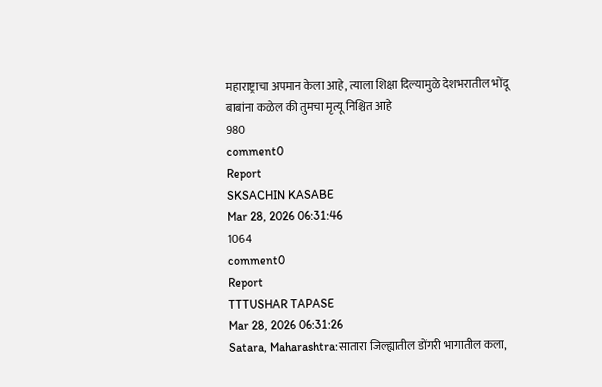महाराष्ट्राचा अपमान केला आहे, त्याला शिक्षा दिल्यामुळे देशभरातील भोंदू बाबांना कळेल की तुमचा मृत्यू निश्चित आहे
980
comment0
Report
SKSACHIN KASABE
Mar 28, 2026 06:31:46
1064
comment0
Report
TTTUSHAR TAPASE
Mar 28, 2026 06:31:26
Satara, Maharashtra:सातारा जिल्ह्यातील डोंगरी भागातील कला,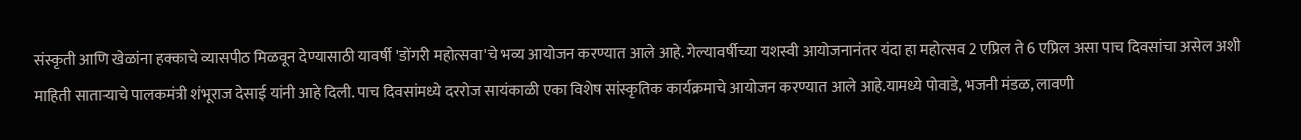संस्कृती आणि खेळांना हक्काचे व्यासपीठ मिळवून देण्यासाठी यावर्षी 'डोंगरी महोत्सवा'चे भव्य आयोजन करण्यात आले आहे. गेल्यावर्षीच्या यशस्वी आयोजनानंतर यंदा हा महोत्सव 2 एप्रिल ते 6 एप्रिल असा पाच दिवसांचा असेल अशी माहिती साताऱ्याचे पालकमंत्री शंभूराज देसाई यांनी आहे दिली. पाच दिवसांमध्ये दररोज सायंकाळी एका विशेष सांस्कृतिक कार्यक्रमाचे आयोजन करण्यात आले आहे.यामध्ये पोवाडे, भजनी मंडळ, लावणी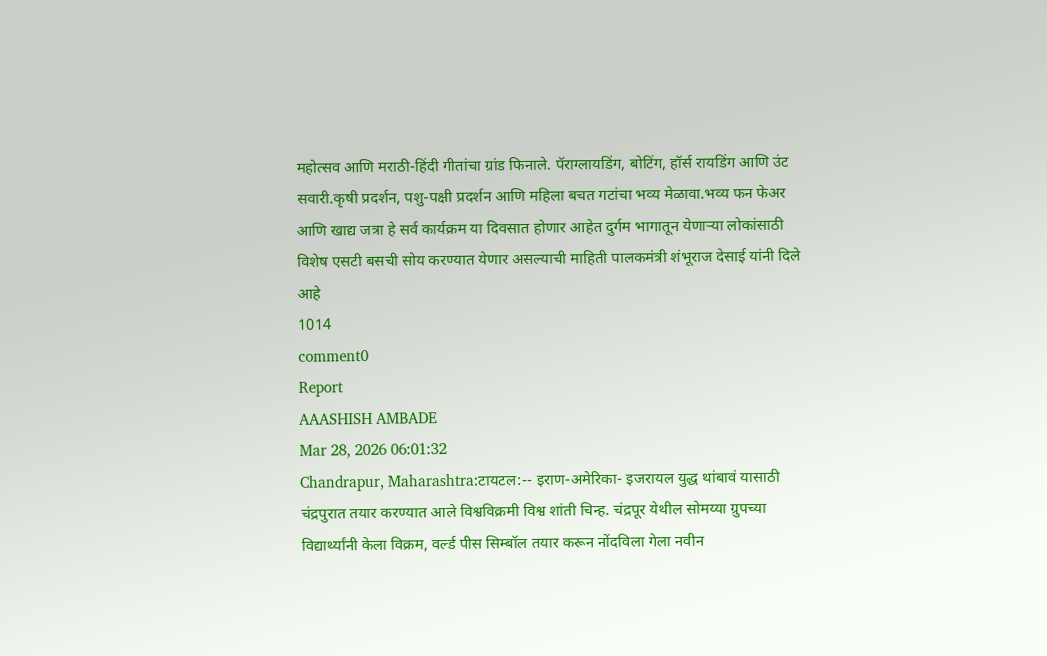महोत्सव आणि मराठी-हिंदी गीतांचा ग्रांड फिनाले. पॅराग्लायडिंग, बोटिंग, हॉर्स रायडिंग आणि उंट सवारी.कृषी प्रदर्शन, पशु-पक्षी प्रदर्शन आणि महिला बचत गटांचा भव्य मेळावा.भव्य फन फेअर आणि खाद्य जत्रा हे सर्व कार्यक्रम या दिवसात होणार आहेत दुर्गम भागातून येणाऱ्या लोकांसाठी विशेष एसटी बसची सोय करण्यात येणार असल्याची माहिती पालकमंत्री शंभूराज देसाई यांनी दिले आहे
1014
comment0
Report
AAASHISH AMBADE
Mar 28, 2026 06:01:32
Chandrapur, Maharashtra:टायटल:-- इराण-अमेरिका- इजरायल युद्ध थांबावं यासाठी चंद्रपुरात तयार करण्यात आले विश्वविक्रमी विश्व शांती चिन्ह. चंद्रपूर येथील सोमय्या ग्रुपच्या विद्यार्थ्यांनी केला विक्रम, वर्ल्ड पीस सिम्बॉल तयार करून नोंदविला गेला नवीन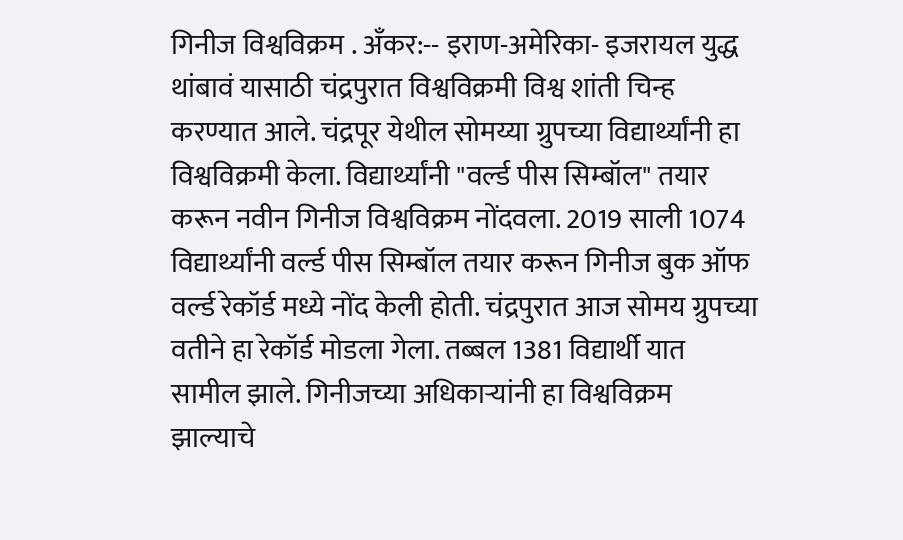गिनीज विश्वविक्रम . अँकर:-- इराण-अमेरिका- इजरायल युद्ध थांबावं यासाठी चंद्रपुरात विश्वविक्रमी विश्व शांती चिन्ह करण्यात आले. चंद्रपूर येथील सोमय्या ग्रुपच्या विद्यार्थ्यांनी हा विश्वविक्रमी केला. विद्यार्थ्यांनी "वर्ल्ड पीस सिम्बॉल" तयार करून नवीन गिनीज विश्वविक्रम नोंदवला. 2019 साली 1074 विद्यार्थ्यांनी वर्ल्ड पीस सिम्बॉल तयार करून गिनीज बुक ऑफ वर्ल्ड रेकॉर्ड मध्ये नोंद केली होती. चंद्रपुरात आज सोमय ग्रुपच्या वतीने हा रेकॉर्ड मोडला गेला. तब्बल 1381 विद्यार्थी यात सामील झाले. गिनीजच्या अधिकाऱ्यांनी हा विश्वविक्रम झाल्याचे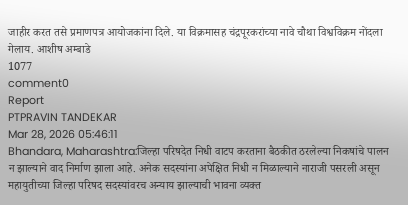जाहीर करत तसे प्रमाणपत्र आयोजकांना दिले. या विक्रमासह चंद्रपूरकरांच्या नावे चौथा विश्वविक्रम नोंदला गेलाय. आशीष अम्बाडे
1077
comment0
Report
PTPRAVIN TANDEKAR
Mar 28, 2026 05:46:11
Bhandara, Maharashtra:जिल्हा परिषदेत निधी वाटप करताना बैठकीत ठरलेल्या निकषांचे पालन न झाल्याने वाद निर्माण झाला आहे. अनेक सदस्यांना अपेक्षित निधी न मिळाल्याने नाराजी पसरली असून महायुतीच्या जिल्हा परिषद सदस्यांवरच अन्याय झाल्याची भावना व्यक्त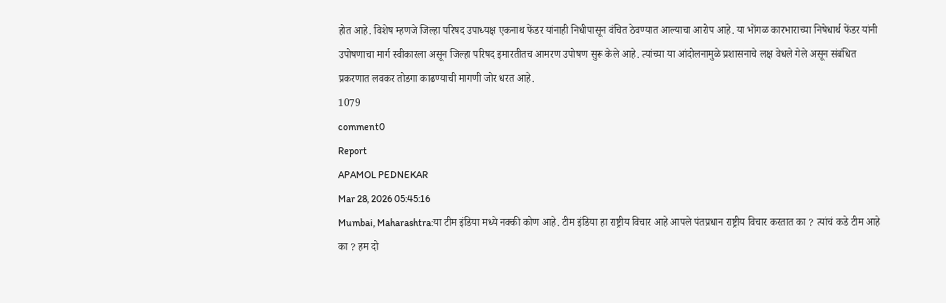होत आहे. विशेष म्हणजे जिल्हा परिषद उपाध्यक्ष एकनाथ फेंडर यांनाही निधीपासून वंचित ठेवण्यात आल्याचा आरोप आहे. या भोंगळ कारभाराच्या निषेधार्थ फेंडर यांनी उपोषणाचा मार्ग स्वीकारला असून जिल्हा परिषद इमारतीतच आमरण उपोषण सुरू केले आहे. त्यांच्या या आंदोलनामुळे प्रशासनाचे लक्ष वेधले गेले असून संबंधित प्रकरणात लवकर तोडगा काढण्याची मागणी जोर धरत आहे.
1079
comment0
Report
APAMOL PEDNEKAR
Mar 28, 2026 05:45:16
Mumbai, Maharashtra:या टीम इंडिया मध्ये नक्की कोण आहे. टीम इंडिया हा राष्ट्रीय विचार आहे आपले पंतप्रधान राष्ट्रीय विचार करतात का ? त्यांचं कडे टीम आहे का ? हम दो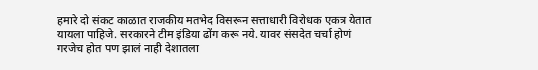हमारे दो संकट काळात राजकीय मतभेद विसरून सत्ताधारी विरोधक एकत्र येतात यायला पाहिजे. सरकारने टीम इंडिया ढोंग करू नये. यावर संसदेत चर्चा होणं गरजेच होत पण झालं नाही देशातला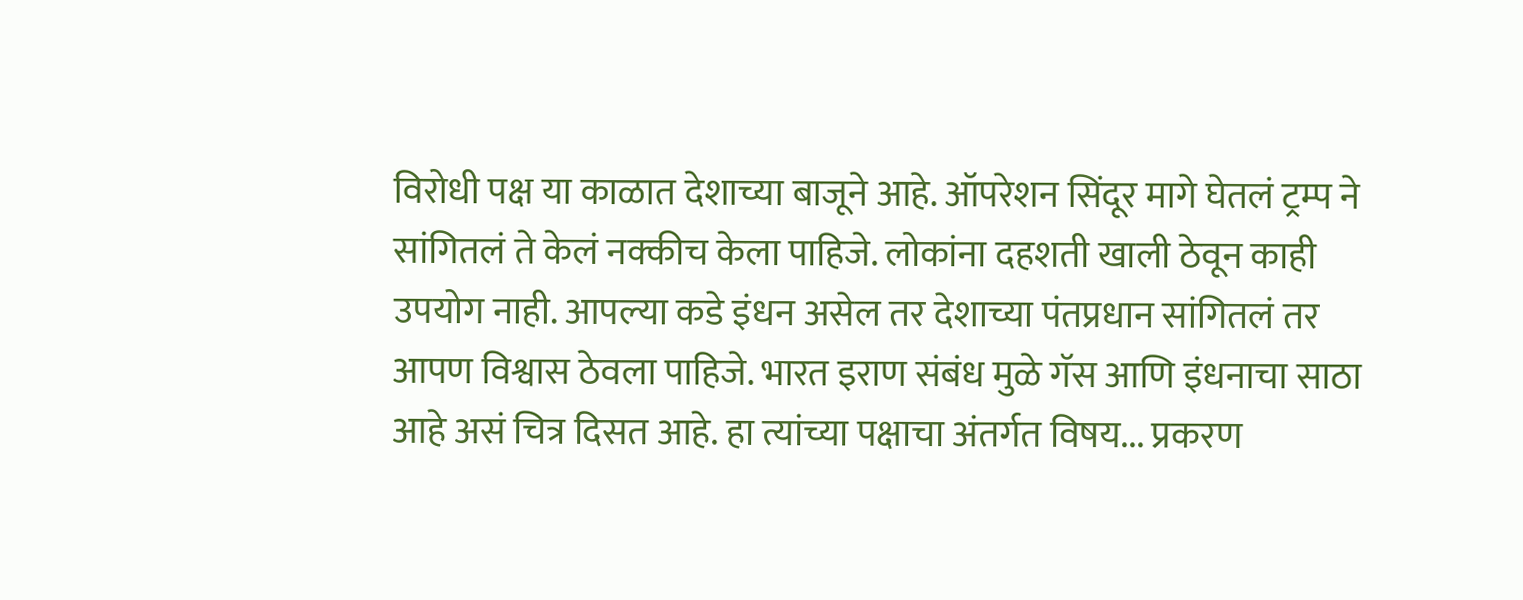विरोधी पक्ष या काळात देशाच्या बाजूने आहे. ऑपरेशन सिंदूर मागे घेतलं ट्रम्प ने सांगितलं ते केलं नक्कीच केला पाहिजे. लोकांना दहशती खाली ठेवून काही उपयोग नाही. आपल्या कडे इंधन असेल तर देशाच्या पंतप्रधान सांगितलं तर आपण विश्वास ठेवला पाहिजे. भारत इराण संबंध मुळे गॅस आणि इंधनाचा साठा आहे असं चित्र दिसत आहे. हा त्यांच्या पक्षाचा अंतर्गत विषय... प्रकरण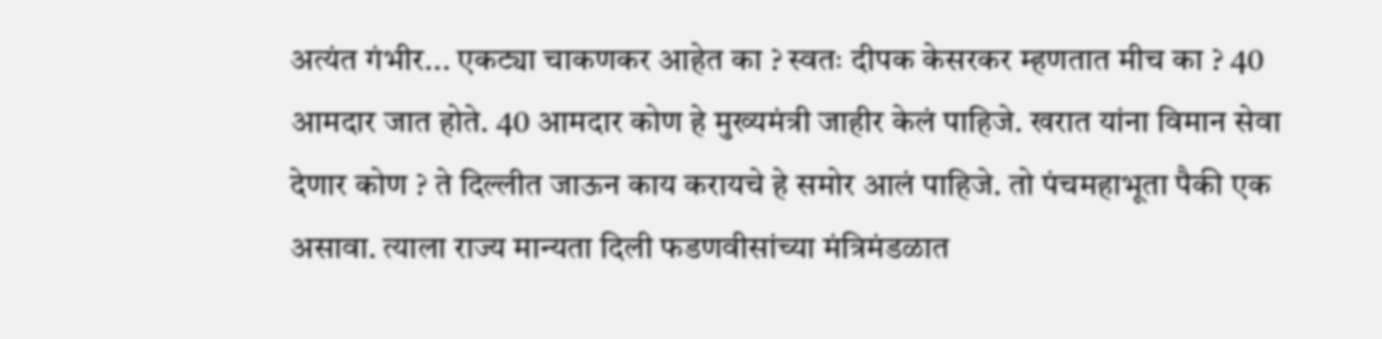अत्यंत गंभीर... एकट्या चाकणकर आहेत का ? स्वतः दीपक केसरकर म्हणतात मीच का ? 40 आमदार जात होते. 40 आमदार कोण हे मुख्यमंत्री जाहीर केलं पाहिजे. खरात यांना विमान सेवा देणार कोण ? ते दिल्लीत जाऊन काय करायचे हे समोर आलं पाहिजे. तो पंचमहाभूता पैकी एक असावा. त्याला राज्य मान्यता दिली फडणवीसांच्या मंत्रिमंडळात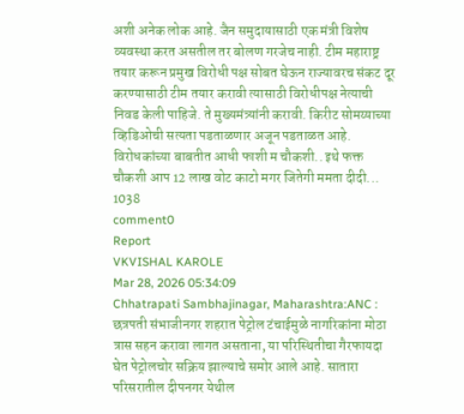अशी अनेक लोक आहे. जैन समुदायासाठी एक मंत्री विशेष व्यवस्था करत असतील तर बोलण गरजेच नाही. टीम महाराष्ट्र तयार करून प्रमुख विरोधी पक्ष सोबत घेऊन राज्यावरच संकट दूर करण्यासाठी टीम तयार करावी त्यासाठी विरोधीपक्ष नेत्याची निवड केली पाहिजे. ते मुख्यमंत्र्यांनी करावी. किरीट सोमय्याच्या व्हिडिओची सत्यता पडताळणार अजून पडताळत आहे. विरोधकांच्या बाबतीत आधी फाशी म चौकशी.. इथे फक्त चौकशी आप 12 लाख वोट काटो मगर जितेगी ममता दीदी...
1038
comment0
Report
VKVISHAL KAROLE
Mar 28, 2026 05:34:09
Chhatrapati Sambhajinagar, Maharashtra:ANC : छत्रपती संभाजीनगर शहरात पेट्रोल टंचाईमुळे नागरिकांना मोठा त्रास सहन करावा लागत असताना, या परिस्थितीचा गैरफायदा घेत पेट्रोलचोर सक्रिय झाल्याचे समोर आले आहे. सातारा परिसरातील दीपनगर येथील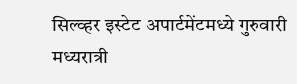सिल्व्हर इस्टेट अपार्टमेंटमध्ये गुरुवारी मध्यरात्री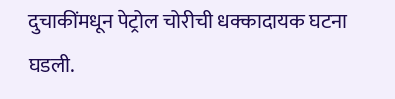दुचाकींमधून पेट्रोल चोरीची धक्कादायक घटना घडली.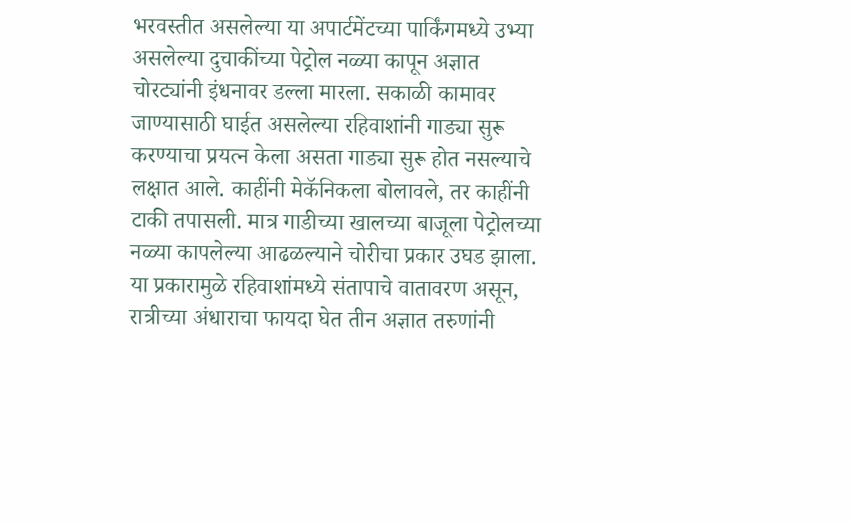भरवस्तीत असलेल्या या अपार्टमेंटच्या पार्किंगमध्ये उभ्या असलेल्या दुचाकींच्या पेट्रोल नळ्या कापून अज्ञात चोरट्यांनी इंधनावर डल्ला मारला. सकाळी कामावर जाण्यासाठी घाईत असलेल्या रहिवाशांनी गाड्या सुरू करण्याचा प्रयत्न केला असता गाड्या सुरू होत नसल्याचे लक्षात आले. काहींनी मेकॅनिकला बोलावले, तर काहींनी टाकी तपासली. मात्र गाडीच्या खालच्या बाजूला पेट्रोलच्या नळ्या कापलेल्या आढळल्याने चोरीचा प्रकार उघड झाला. या प्रकारामुळे रहिवाशांमध्ये संतापाचे वातावरण असून, रात्रीच्या अंधाराचा फायदा घेत तीन अज्ञात तरुणांनी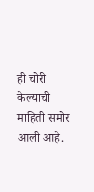ही चोरी केल्याची माहिती समोर आली आहे.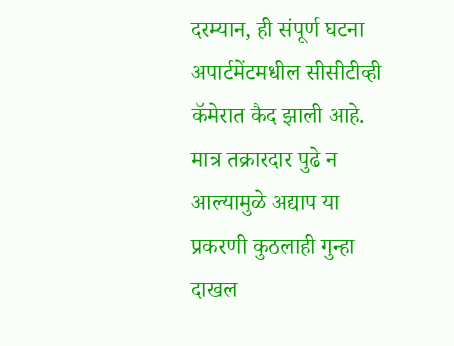दरम्यान, ही संपूर्ण घटना अपार्टमेंटमधील सीसीटीव्ही कॅमेरात कैद झाली आहे. मात्र तक्रारदार पुढे न आल्यामुळे अद्याप या प्रकरणी कुठलाही गुन्हा दाखल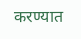करण्यात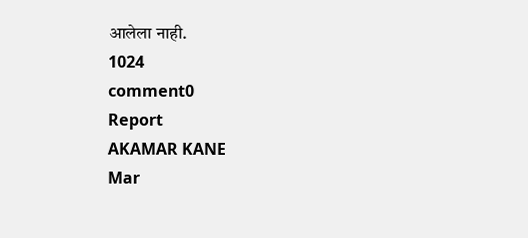आलेला नाही.
1024
comment0
Report
AKAMAR KANE
Mar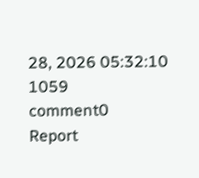28, 2026 05:32:10
1059
comment0
Report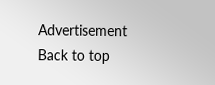Advertisement
Back to top